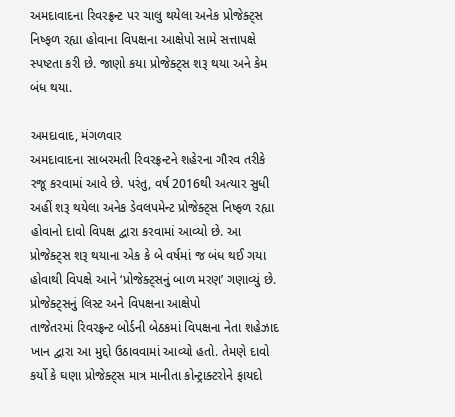અમદાવાદના રિવરફ્રન્ટ પર ચાલુ થયેલા અનેક પ્રોજેક્ટ્સ નિષ્ફળ રહ્યા હોવાના વિપક્ષના આક્ષેપો સામે સત્તાપક્ષે સ્પષ્ટતા કરી છે. જાણો કયા પ્રોજેક્ટ્સ શરૂ થયા અને કેમ બંધ થયા.

અમદાવાદ, મંગળવાર
અમદાવાદના સાબરમતી રિવરફ્રન્ટને શહેરના ગૌરવ તરીકે રજૂ કરવામાં આવે છે. પરંતુ, વર્ષ 2016થી અત્યાર સુધી અહીં શરૂ થયેલા અનેક ડેવલપમેન્ટ પ્રોજેક્ટ્સ નિષ્ફળ રહ્યા હોવાનો દાવો વિપક્ષ દ્વારા કરવામાં આવ્યો છે. આ પ્રોજેક્ટ્સ શરૂ થયાના એક કે બે વર્ષમાં જ બંધ થઈ ગયા હોવાથી વિપક્ષે આને ‘પ્રોજેક્ટ્સનું બાળ મરણ’ ગણાવ્યું છે.
પ્રોજેક્ટ્સનું લિસ્ટ અને વિપક્ષના આક્ષેપો
તાજેતરમાં રિવરફ્રન્ટ બોર્ડની બેઠકમાં વિપક્ષના નેતા શહેઝાદ ખાન દ્વારા આ મુદ્દો ઉઠાવવામાં આવ્યો હતો. તેમણે દાવો કર્યો કે ઘણા પ્રોજેક્ટ્સ માત્ર માનીતા કોન્ટ્રાક્ટરોને ફાયદો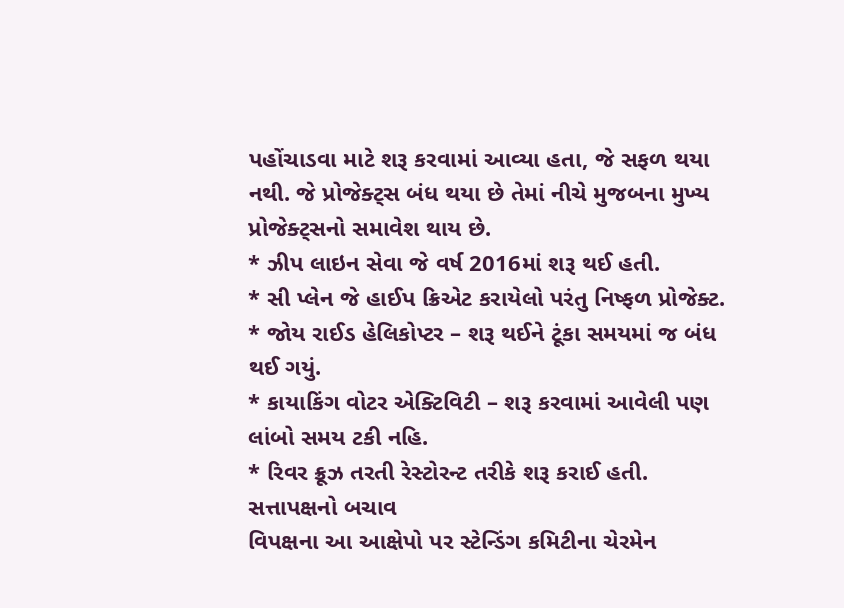પહોંચાડવા માટે શરૂ કરવામાં આવ્યા હતા, જે સફળ થયા નથી. જે પ્રોજેક્ટ્સ બંધ થયા છે તેમાં નીચે મુજબના મુખ્ય પ્રોજેક્ટ્સનો સમાવેશ થાય છે.
* ઝીપ લાઇન સેવા જે વર્ષ 2016માં શરૂ થઈ હતી.
* સી પ્લેન જે હાઈપ ક્રિએટ કરાયેલો પરંતુ નિષ્ફળ પ્રોજેક્ટ.
* જોય રાઈડ હેલિકોપ્ટર – શરૂ થઈને ટૂંકા સમયમાં જ બંધ થઈ ગયું.
* કાયાકિંગ વોટર એક્ટિવિટી – શરૂ કરવામાં આવેલી પણ લાંબો સમય ટકી નહિ.
* રિવર ક્રૂઝ તરતી રેસ્ટોરન્ટ તરીકે શરૂ કરાઈ હતી.
સત્તાપક્ષનો બચાવ
વિપક્ષના આ આક્ષેપો પર સ્ટેન્ડિંગ કમિટીના ચેરમેન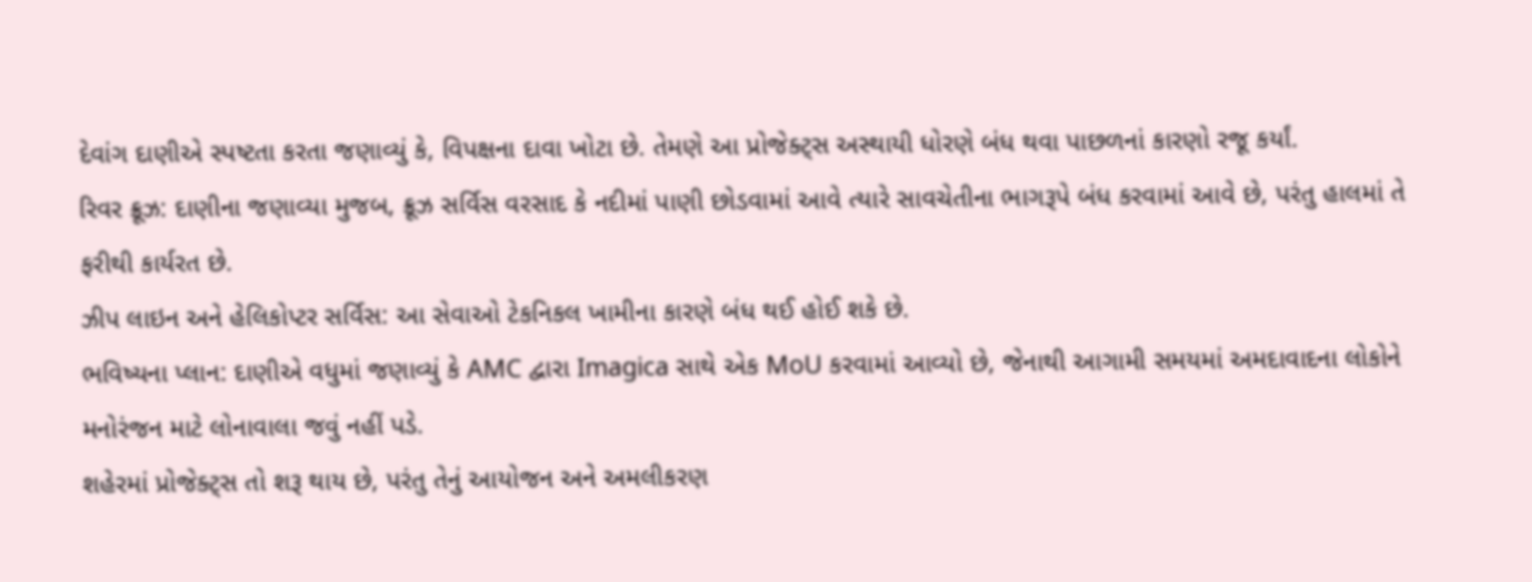દેવાંગ દાણીએ સ્પષ્ટતા કરતા જણાવ્યું કે, વિપક્ષના દાવા ખોટા છે. તેમણે આ પ્રોજેક્ટ્સ અસ્થાયી ધોરણે બંધ થવા પાછળનાં કારણો રજૂ કર્યાં.
રિવર ક્રૂઝ: દાણીના જણાવ્યા મુજબ, ક્રૂઝ સર્વિસ વરસાદ કે નદીમાં પાણી છોડવામાં આવે ત્યારે સાવચેતીના ભાગરૂપે બંધ કરવામાં આવે છે, પરંતુ હાલમાં તે ફરીથી કાર્યરત છે.
ઝીપ લાઇન અને હેલિકોપ્ટર સર્વિસ: આ સેવાઓ ટેકનિકલ ખામીના કારણે બંધ થઈ હોઈ શકે છે.
ભવિષ્યના પ્લાન: દાણીએ વધુમાં જણાવ્યું કે AMC દ્વારા Imagica સાથે એક MoU કરવામાં આવ્યો છે, જેનાથી આગામી સમયમાં અમદાવાદના લોકોને મનોરંજન માટે લોનાવાલા જવું નહીં પડે.
શહેરમાં પ્રોજેક્ટ્સ તો શરૂ થાય છે, પરંતુ તેનું આયોજન અને અમલીકરણ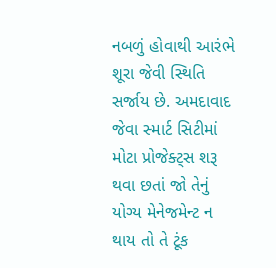નબળું હોવાથી આરંભે શૂરા જેવી સ્થિતિ સર્જાય છે. અમદાવાદ જેવા સ્માર્ટ સિટીમાં મોટા પ્રોજેક્ટ્સ શરૂ થવા છતાં જો તેનું યોગ્ય મેનેજમેન્ટ ન થાય તો તે ટૂંક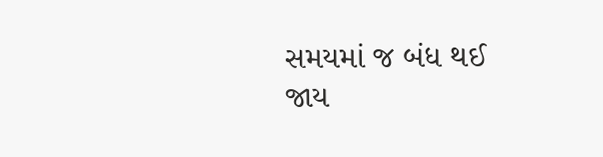સમયમાં જ બંધ થઈ જાય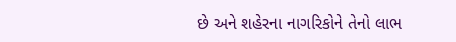છે અને શહેરના નાગરિકોને તેનો લાભ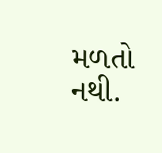મળતો નથી.